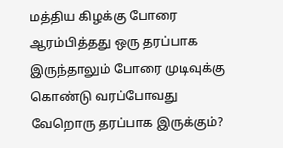மத்திய கிழக்கு போரை ஆரம்பித்தது ஒரு தரப்பாக இருந்தாலும் போரை முடிவுக்கு கொண்டு வரப்போவது வேறொரு தரப்பாக இருக்கும்?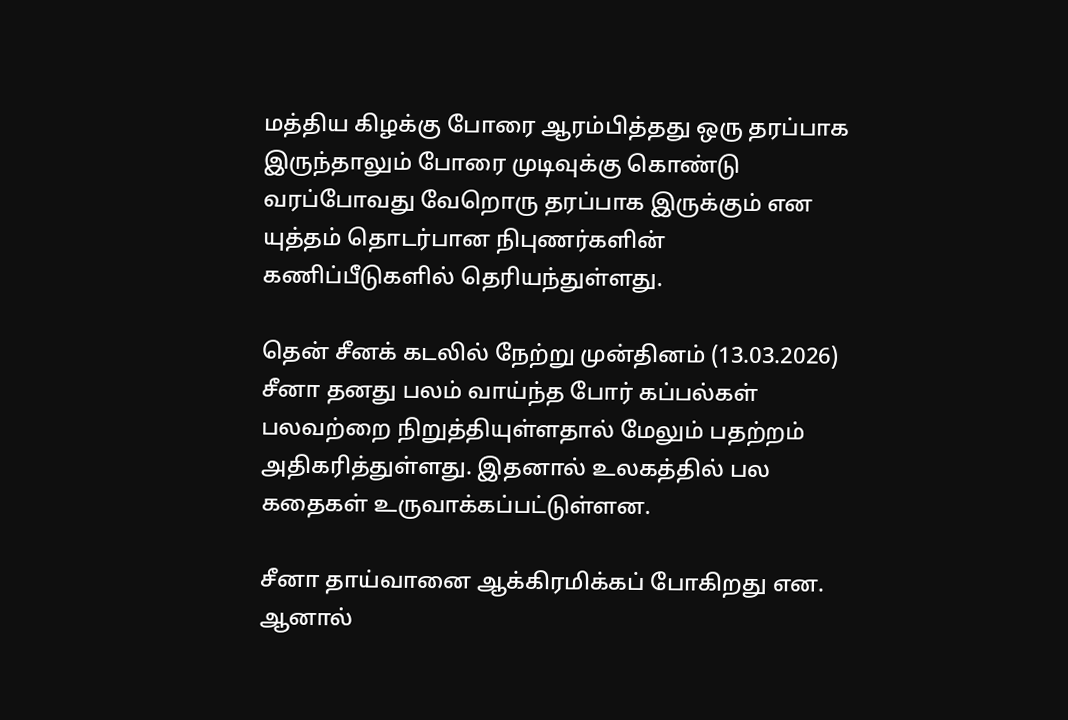மத்திய கிழக்கு போரை ஆரம்பித்தது ஒரு தரப்பாக இருந்தாலும் போரை முடிவுக்கு கொண்டு வரப்போவது வேறொரு தரப்பாக இருக்கும் என யுத்தம் தொடர்பான நிபுணர்களின் கணிப்பீடுகளில் தெரியந்துள்ளது.

தென் சீனக் கடலில் நேற்று முன்தினம் (13.03.2026) சீனா தனது பலம் வாய்ந்த போர் கப்பல்கள் பலவற்றை நிறுத்தியுள்ளதால் மேலும் பதற்றம் அதிகரித்துள்ளது. இதனால் உலகத்தில் பல கதைகள் உருவாக்கப்பட்டுள்ளன.

சீனா தாய்வானை ஆக்கிரமிக்கப் போகிறது என. ஆனால்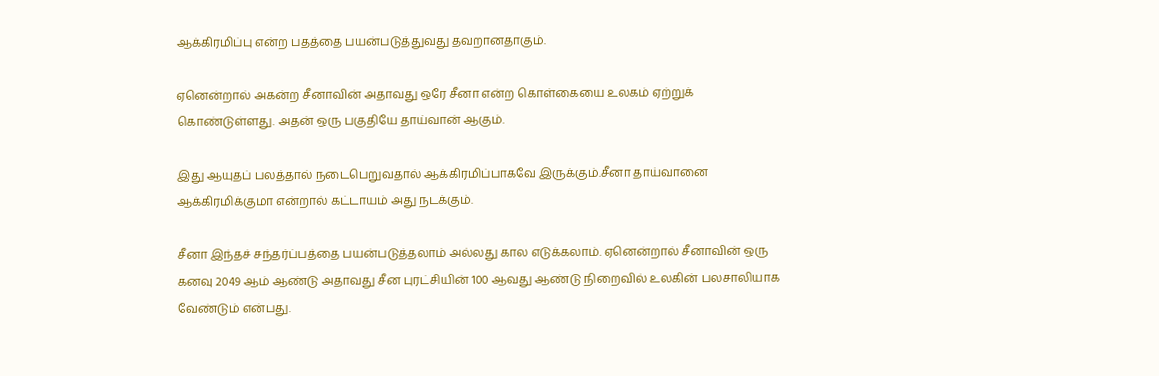ஆக்கிரமிப்பு என்ற பதத்தை பயன்படுத்துவது தவறானதாகும்.

ஏனென்றால் அகன்ற சீனாவின் அதாவது ஒரே சீனா என்ற கொள்கையை உலகம் ஏற்றுக் கொண்டுள்ளது. அதன் ஒரு பகுதியே தாய்வான் ஆகும்.

இது ஆயுதப் பலத்தால் நடைபெறுவதால் ஆக்கிரமிப்பாகவே இருக்கும்.சீனா தாய்வானை ஆக்கிரமிக்குமா என்றால் கட்டாயம் அது நடக்கும்.

சீனா இந்தச் சந்தர்ப்பத்தை பயன்படுத்தலாம் அல்லது கால எடுக்கலாம். ஏனென்றால் சீனாவின் ஒரு கனவு 2049 ஆம் ஆண்டு அதாவது சீன புரட்சியின் 100 ஆவது ஆண்டு நிறைவில் உலகின் பலசாலியாக வேண்டும் என்பது.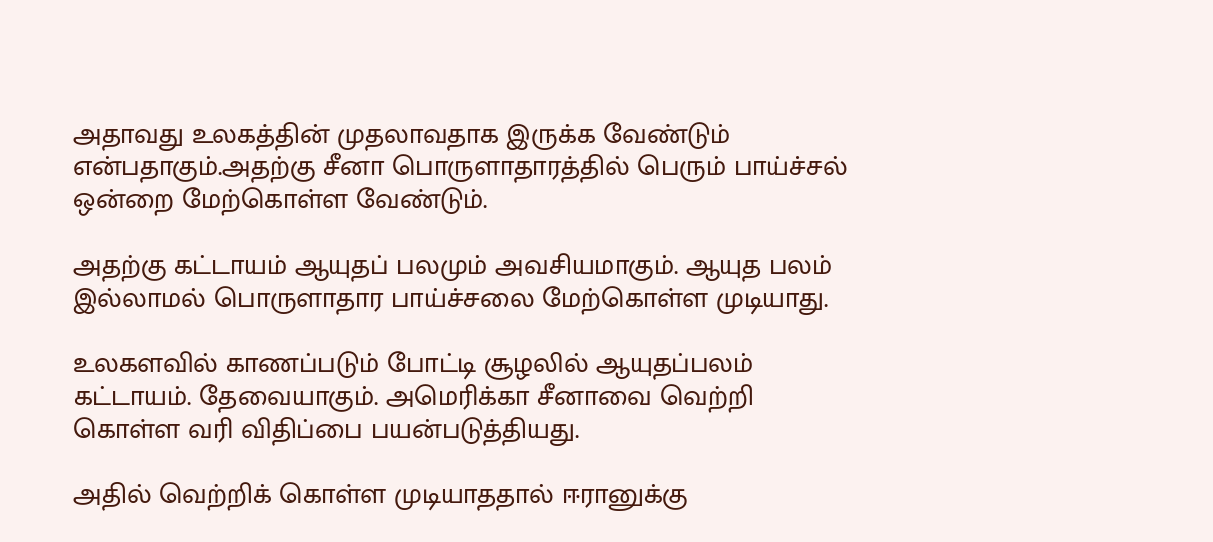அதாவது உலகத்தின் முதலாவதாக இருக்க வேண்டும் என்பதாகும்.அதற்கு சீனா பொருளாதாரத்தில் பெரும் பாய்ச்சல் ஒன்றை மேற்கொள்ள வேண்டும்.

அதற்கு கட்டாயம் ஆயுதப் பலமும் அவசியமாகும். ஆயுத பலம் இல்லாமல் பொருளாதார பாய்ச்சலை மேற்கொள்ள முடியாது.

உலகளவில் காணப்படும் போட்டி சூழலில் ஆயுதப்பலம் கட்டாயம். தேவையாகும். அமெரிக்கா சீனாவை வெற்றி கொள்ள வரி விதிப்பை பயன்படுத்தியது.

அதில் வெற்றிக் கொள்ள முடியாததால் ஈரானுக்கு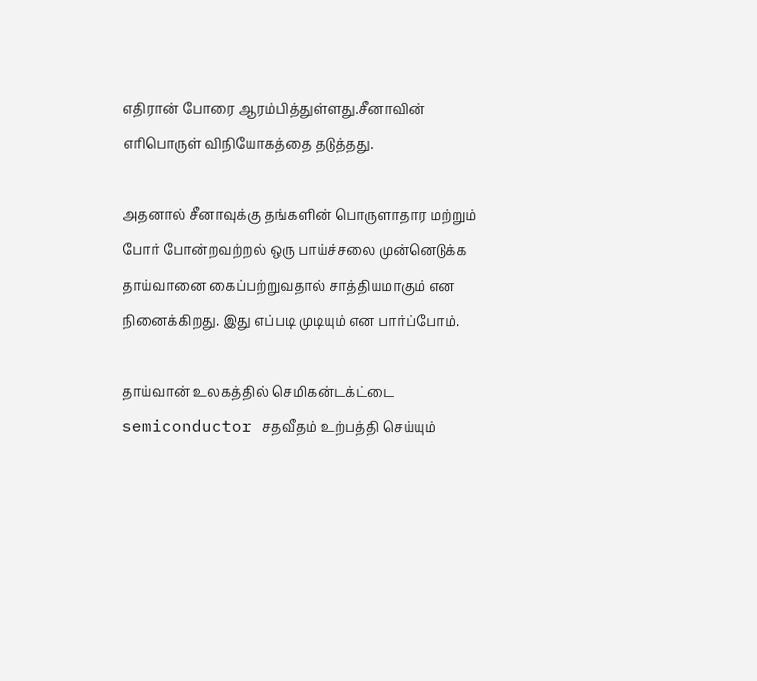எதிரான் போரை ஆரம்பித்துள்ளது.சீனாவின் எரிபொருள் விநியோகத்தை தடுத்தது.

அதனால் சீனாவுக்கு தங்களின் பொருளாதார மற்றும் போர் போன்றவற்றல் ஒரு பாய்ச்சலை முன்னெடுக்க தாய்வானை கைப்பற்றுவதால் சாத்தியமாகும் என நினைக்கிறது. இது எப்படி முடியும் என பார்ப்போம்.

தாய்வான் உலகத்தில் செமிகன்டக்ட்டை semiconductor சதவீதம் உற்பத்தி செய்யும்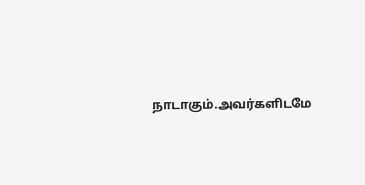நாடாகும்.அவர்களிடமே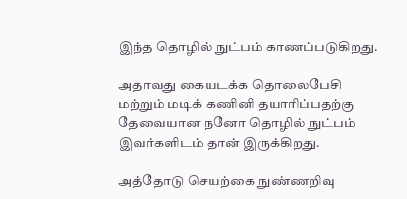இந்த தொழில் நுட்பம் காணப்படுகிறது.

அதாவது கையடக்க தொலைபேசி மற்றும் மடிக் கணினி தயாரிப்பதற்கு தேவையான நனோ தொழில் நுட்பம் இவர்களிடம் தான் இருக்கிறது.

அத்தோடு செயற்கை நுண்ணறிவு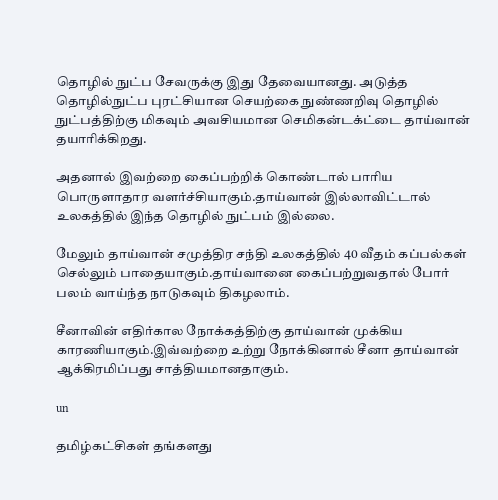தொழில் நுட்ப சேவருக்கு இது தேவையானது. அடுத்த தொழில்நுட்ப புரட்சியான செயற்கை நுண்ணறிவு தொழில் நுட்பத்திற்கு மிகவும் அவசியமான செமிகன்டக்ட்டை தாய்வான் தயாரிக்கிறது.

அதனால் இவற்றை கைப்பற்றிக் கொண்டால் பாரிய பொருளாதார வளர்ச்சியாகும்.தாய்வான் இல்லாவிட்டால் உலகத்தில் இந்த தொழில் நுட்பம் இல்லை.

மேலும் தாய்வான் சமுத்திர சந்தி உலகத்தில் 40 வீதம் கப்பல்கள் செல்லும் பாதையாகும்.தாய்வானை கைப்பற்றுவதால் போர் பலம் வாய்ந்த நாடுகவும் திகழலாம்.

சீனாவின் எதிர்கால நோக்கத்திற்கு தாய்வான் முக்கிய காரணியாகும்.இவ்வற்றை உற்று நோக்கினால் சீனா தாய்வான் ஆக்கிரமிப்பது சாத்தியமானதாகும்.

un

தமிழ்கட்சிகள் தங்களது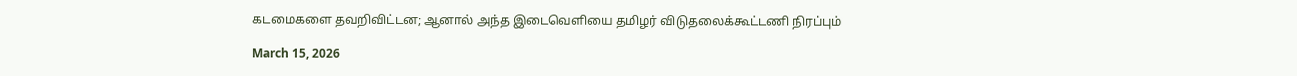கடமைகளை தவறிவிட்டன; ஆனால் அந்த இடைவெளியை தமிழர் விடுதலைக்கூட்டணி நிரப்பும்

March 15, 2026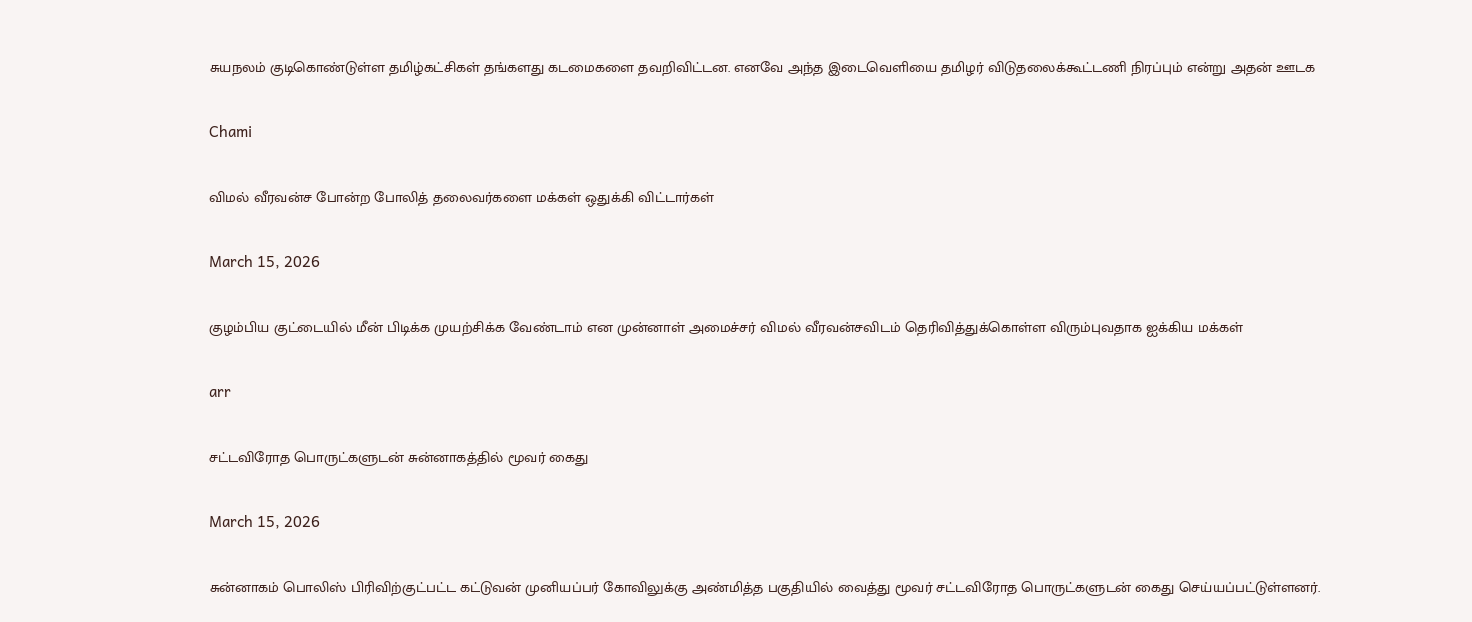சுயநலம் குடிகொண்டுள்ள தமிழ்கட்சிகள் தங்களது கடமைகளை தவறிவிட்டன. எனவே அந்த இடைவெளியை தமிழர் விடுதலைக்கூட்டணி நிரப்பும் என்று அதன் ஊடக

Chami

விமல் வீரவன்ச போன்ற போலித் தலைவர்களை மக்கள் ஒதுக்கி விட்டார்கள்

March 15, 2026

குழம்பிய குட்டையில் மீன் பிடிக்க முயற்சிக்க வேண்டாம் என முன்னாள் அமைச்சர் விமல் வீரவன்சவிடம் தெரிவித்துக்கொள்ள விரும்புவதாக ஐக்கிய மக்கள்

arr

சட்டவிரோத பொருட்களுடன் சுன்னாகத்தில் மூவர் கைது

March 15, 2026

சுன்னாகம் பொலிஸ் பிரிவிற்குட்பட்ட கட்டுவன் முனியப்பர் கோவிலுக்கு அண்மித்த பகுதியில் வைத்து மூவர் சட்டவிரோத பொருட்களுடன் கைது செய்யப்பட்டுள்ளனர்.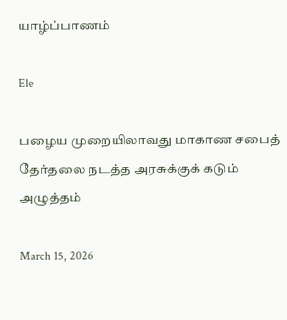யாழ்ப்பாணம்

Ele

பழைய முறையிலாவது மாகாண சபைத் தேர்தலை நடத்த அரசுக்குக் கடும் அழுத்தம்

March 15, 2026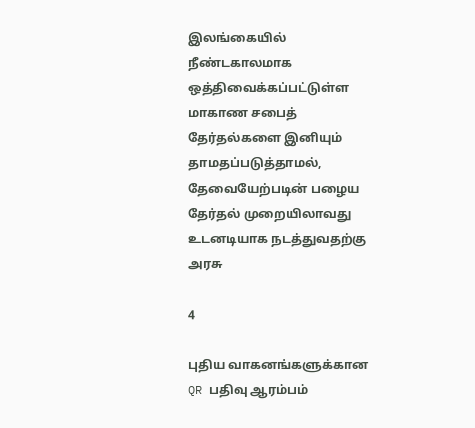இலங்கையில் நீண்டகாலமாக ஒத்திவைக்கப்பட்டுள்ள மாகாண சபைத் தேர்தல்களை இனியும் தாமதப்படுத்தாமல், தேவையேற்படின் பழைய தேர்தல் முறையிலாவது உடனடியாக நடத்துவதற்கு அரசு

4

புதிய வாகனங்களுக்கான QR பதிவு ஆரம்பம்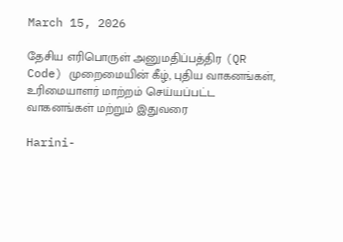March 15, 2026

தேசிய எரிபொருள் அனுமதிப்பத்திர (QR Code) முறைமையின் கீழ், புதிய வாகனங்கள், உரிமையாளர் மாற்றம் செய்யப்பட்ட வாகனங்கள் மற்றும் இதுவரை

Harini-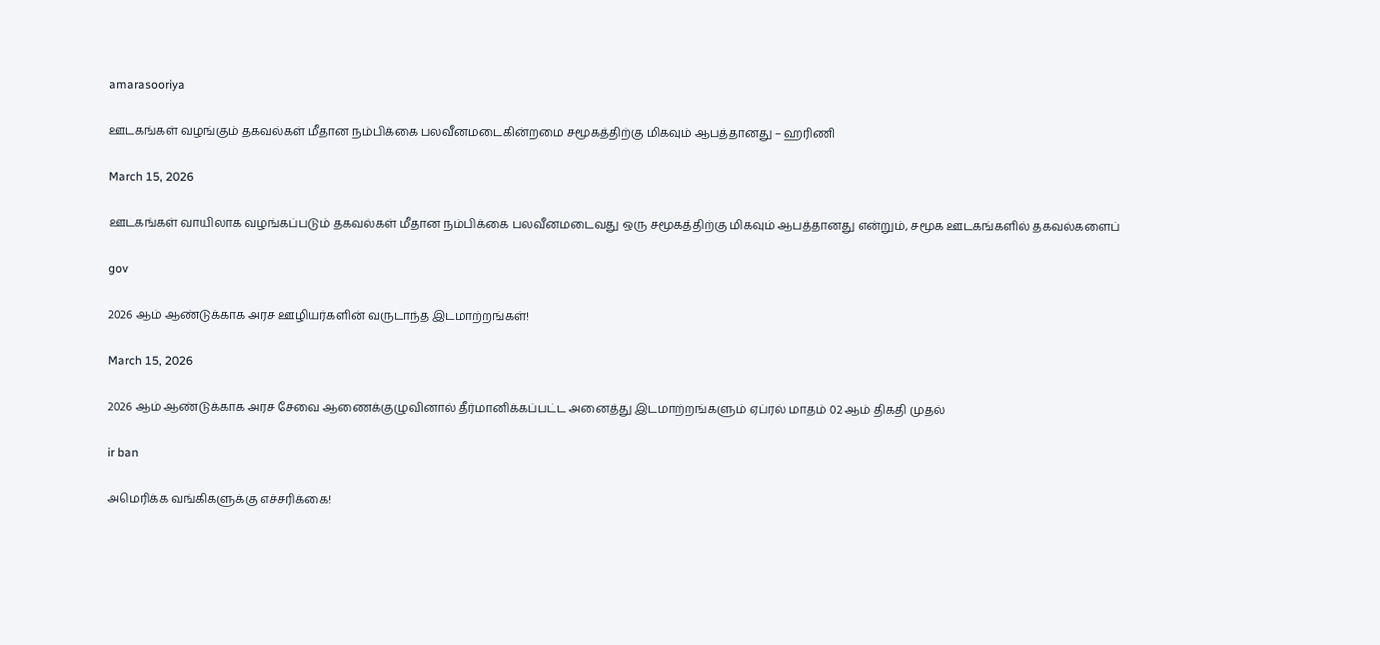amarasooriya

ஊடகங்கள் வழங்கும் தகவல்கள் மீதான நம்பிக்கை பலவீனமடைகின்றமை சமூகத்திற்கு மிகவும் ஆபத்தானது – ஹரிணி

March 15, 2026

ஊடகங்கள் வாயிலாக வழங்கப்படும் தகவல்கள் மீதான நம்பிக்கை பலவீனமடைவது ஒரு சமூகத்திற்கு மிகவும் ஆபத்தானது என்றும், சமூக ஊடகங்களில் தகவல்களைப்

gov

2026 ஆம் ஆண்டுக்காக அரச ஊழியர்களின் வருடாந்த இடமாற்றங்கள்!

March 15, 2026

2026 ஆம் ஆண்டுக்காக அரச சேவை ஆணைக்குழுவினால் தீர்மானிக்கப்பட்ட அனைத்து இடமாற்றங்களும் ஏப்ரல் மாதம் 02 ஆம் திகதி முதல்

ir ban

அமெரிக்க வங்கிகளுக்கு எச்சரிக்கை!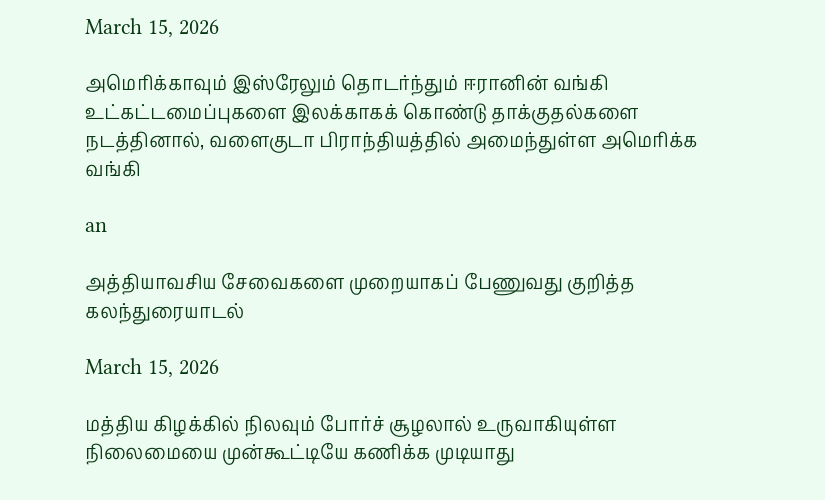March 15, 2026

அமெரிக்காவும் இஸ்ரேலும் தொடர்ந்தும் ஈரானின் வங்கி உட்கட்டமைப்புகளை இலக்காகக் கொண்டு தாக்குதல்களை நடத்தினால், வளைகுடா பிராந்தியத்தில் அமைந்துள்ள அமெரிக்க வங்கி

an

அத்தியாவசிய சேவைகளை முறையாகப் பேணுவது குறித்த கலந்துரையாடல்

March 15, 2026

மத்திய கிழக்கில் நிலவும் போர்ச் சூழலால் உருவாகியுள்ள நிலைமையை முன்கூட்டியே கணிக்க முடியாது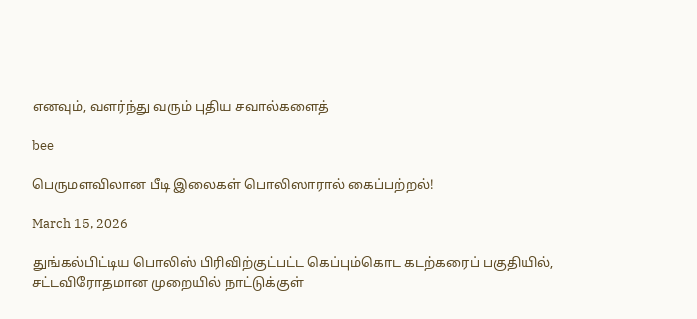எனவும், வளர்ந்து வரும் புதிய சவால்களைத்

bee

பெருமளவிலான பீடி இலைகள் பொலிஸாரால் கைப்பற்றல்!

March 15, 2026

துங்கல்பிட்டிய பொலிஸ் பிரிவிற்குட்பட்ட கெப்பும்கொட கடற்கரைப் பகுதியில், சட்டவிரோதமான முறையில் நாட்டுக்குள்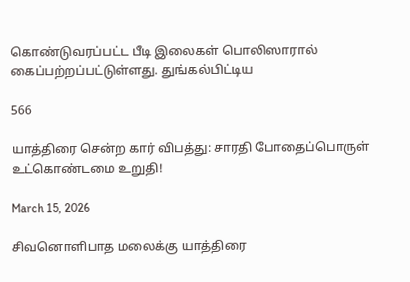கொண்டுவரப்பட்ட பீடி இலைகள் பொலிஸாரால் கைப்பற்றப்பட்டுள்ளது. துங்கல்பிட்டிய

566

யாத்திரை சென்ற கார் விபத்து: சாரதி போதைப்பொருள் உட்கொண்டமை உறுதி!

March 15, 2026

சிவனொளிபாத மலைக்கு யாத்திரை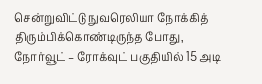சென்றுவிட்டு நுவரெலியா நோக்கித் திரும்பிக்கொண்டிருந்த போது, நோர்வூட் – ரோக்வுட் பகுதியில் 15 அடி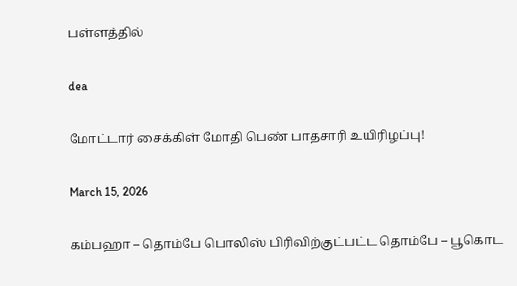பள்ளத்தில்

dea

மோட்டார் சைக்கிள் மோதி பெண் பாதசாரி உயிரிழப்பு!

March 15, 2026

கம்பஹா – தொம்பே பொலிஸ் பிரிவிற்குட்பட்ட தொம்பே – பூகொட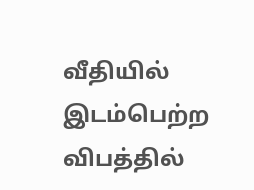வீதியில் இடம்பெற்ற விபத்தில்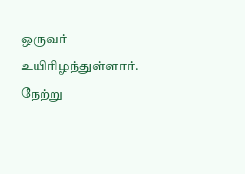ஒருவர் உயிரிழந்துள்ளார். நேற்று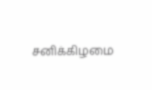சனிக்கிழமை